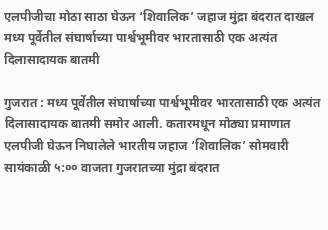एलपीजीचा मोठा साठा घेऊन ‘शिवालिक’ जहाज मुंद्रा बंदरात दाखल
मध्य पूर्वेतील संघार्षाच्या पार्श्वभूमीवर भारतासाठी एक अत्यंत दिलासादायक बातमी

गुजरात : मध्य पूर्वेतील संघार्षाच्या पार्श्वभूमीवर भारतासाठी एक अत्यंत दिलासादायक बातमी समोर आली. कतारमधून मोठ्या प्रमाणात एलपीजी घेऊन निघालेले भारतीय जहाज ‘शिवालिक’ सोमवारी सायंकाळी ५:०० वाजता गुजरातच्या मुंद्रा बंदरात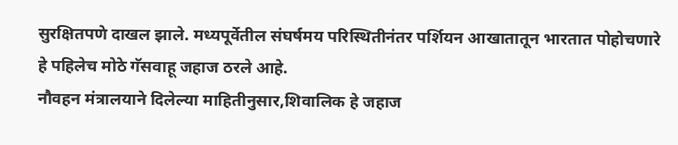सुरक्षितपणे दाखल झाले. मध्यपूर्वेतील संघर्षमय परिस्थितीनंतर पर्शियन आखातातून भारतात पोहोचणारे हे पहिलेच मोठे गॅसवाहू जहाज ठरले आहे.
नौवहन मंत्रालयाने दिलेल्या माहितीनुसार,शिवालिक हे जहाज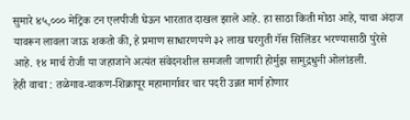सुमारे ४५,००० मेट्रिक टन एलपीजी घेऊन भारतात दाखल झाले आहे. हा साठा किती मोठा आहे, याचा अंदाज यावरून लावला जाऊ शकतो की, हे प्रमाण साधारणपणे ३२ लाख घरगुती गॅस सिलिंडर भरण्यासाठी पुरेसे आहे. १४ मार्च रोजी या जहाजाने अत्यंत संवेदनशील समजली जाणारी होर्मुझ सामुद्रधुनी ओलांडली.
हेही वाचा : तळेगाव-चाकण-शिक्रापूर महामार्गावर चार पदरी उन्नत मार्ग होणार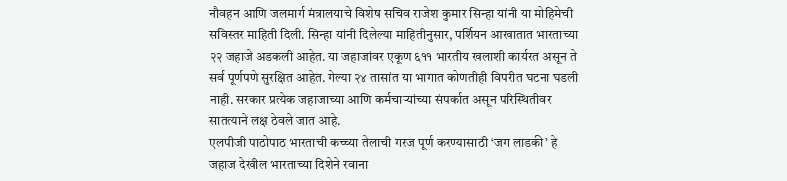नौवहन आणि जलमार्ग मंत्रालयाचे विशेष सचिव राजेश कुमार सिन्हा यांनी या मोहिमेची सविस्तर माहिती दिली. सिन्हा यांनी दिलेल्या माहितीनुसार, पर्शियन आखातात भारताच्या २२ जहाजे अडकली आहेत. या जहाजांवर एकूण ६११ भारतीय खलाशी कार्यरत असून ते सर्व पूर्णपणे सुरक्षित आहेत. गेल्या २४ तासांत या भागात कोणतीही विपरीत घटना घडली नाही. सरकार प्रत्येक जहाजाच्या आणि कर्मचाऱ्यांच्या संपर्कात असून परिस्थितीवर सातत्याने लक्ष ठेवले जात आहे.
एलपीजी पाठोपाठ भारताची कच्च्या तेलाची गरज पूर्ण करण्यासाठी ‘जग लाडकी’ हे जहाज देखील भारताच्या दिशेने रवाना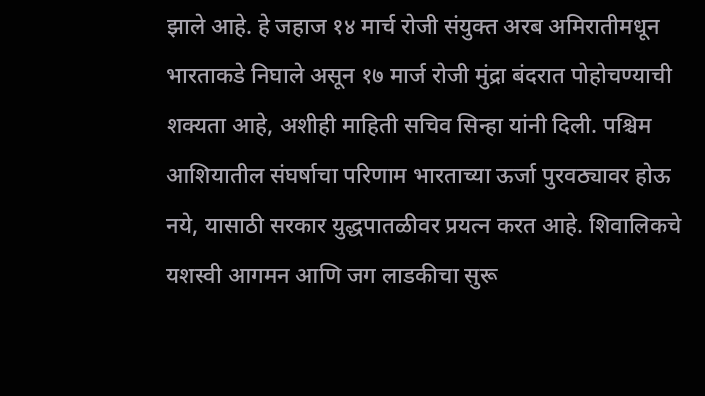झाले आहे. हे जहाज १४ मार्च रोजी संयुक्त अरब अमिरातीमधून भारताकडे निघाले असून १७ मार्ज रोजी मुंद्रा बंदरात पोहोचण्याची शक्यता आहे, अशीही माहिती सचिव सिन्हा यांनी दिली. पश्चिम आशियातील संघर्षाचा परिणाम भारताच्या ऊर्जा पुरवठ्यावर होऊ नये, यासाठी सरकार युद्धपातळीवर प्रयत्न करत आहे. शिवालिकचे यशस्वी आगमन आणि जग लाडकीचा सुरू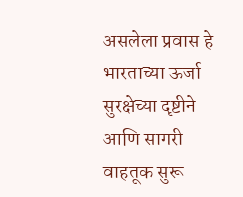असलेला प्रवास हे भारताच्या ऊर्जा सुरक्षेच्या दृष्टीने आणि सागरी वाहतूक सुरू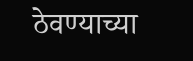ठेवण्याच्या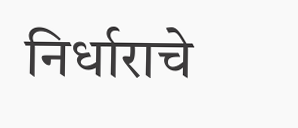निर्धाराचे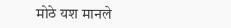मोठे यश मानले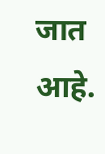जात आहे.